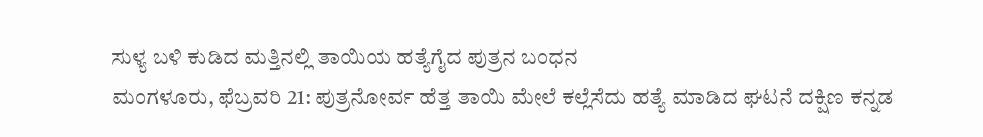ಸುಳ್ಯ ಬಳಿ ಕುಡಿದ ಮತ್ತಿನಲ್ಲಿ ತಾಯಿಯ ಹತ್ಯೆಗೈದ ಪುತ್ರನ ಬಂಧನ
ಮಂಗಳೂರು, ಫೆಬ್ರವರಿ 21: ಪುತ್ರನೋರ್ವ ಹೆತ್ತ ತಾಯಿ ಮೇಲೆ ಕಲ್ಲೆಸೆದು ಹತ್ಯೆ ಮಾಡಿದ ಘಟನೆ ದಕ್ಷಿಣ ಕನ್ನಡ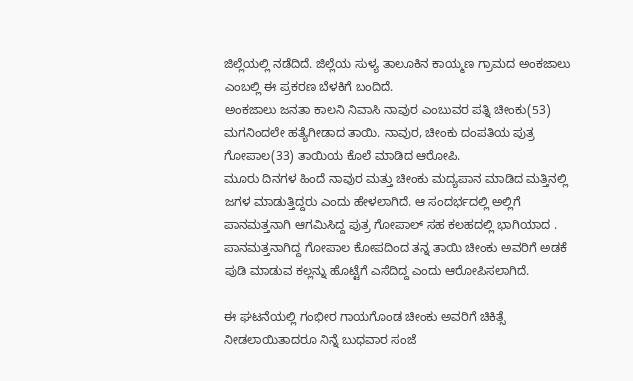ಜಿಲ್ಲೆಯಲ್ಲಿ ನಡೆದಿದೆ. ಜಿಲ್ಲೆಯ ಸುಳ್ಯ ತಾಲೂಕಿನ ಕಾಯ್ಮಣ ಗ್ರಾಮದ ಅಂಕಜಾಲು ಎಂಬಲ್ಲಿ ಈ ಪ್ರಕರಣ ಬೆಳಕಿಗೆ ಬಂದಿದೆ.
ಅಂಕಜಾಲು ಜನತಾ ಕಾಲನಿ ನಿವಾಸಿ ನಾವುರ ಎಂಬುವರ ಪತ್ನಿ ಚೀಂಕು(53) ಮಗನಿಂದಲೇ ಹತ್ಯೆಗೀಡಾದ ತಾಯಿ. ನಾವುರ, ಚೀಂಕು ದಂಪತಿಯ ಪುತ್ರ ಗೋಪಾಲ(33) ತಾಯಿಯ ಕೊಲೆ ಮಾಡಿದ ಆರೋಪಿ.
ಮೂರು ದಿನಗಳ ಹಿಂದೆ ನಾವುರ ಮತ್ತು ಚೀಂಕು ಮದ್ಯಪಾನ ಮಾಡಿದ ಮತ್ತಿನಲ್ಲಿ ಜಗಳ ಮಾಡುತ್ತಿದ್ದರು ಎಂದು ಹೇಳಲಾಗಿದೆ. ಆ ಸಂದರ್ಭದಲ್ಲಿ ಅಲ್ಲಿಗೆ ಪಾನಮತ್ತನಾಗಿ ಆಗಮಿಸಿದ್ದ ಪುತ್ರ ಗೋಪಾಲ್ ಸಹ ಕಲಹದಲ್ಲಿ ಭಾಗಿಯಾದ . ಪಾನಮತ್ತನಾಗಿದ್ದ ಗೋಪಾಲ ಕೋಪದಿಂದ ತನ್ನ ತಾಯಿ ಚೀಂಕು ಅವರಿಗೆ ಅಡಕೆ ಪುಡಿ ಮಾಡುವ ಕಲ್ಲನ್ನು ಹೊಟ್ಟೆಗೆ ಎಸೆದಿದ್ದ ಎಂದು ಆರೋಪಿಸಲಾಗಿದೆ.

ಈ ಘಟನೆಯಲ್ಲಿ ಗಂಭೀರ ಗಾಯಗೊಂಡ ಚೀಂಕು ಅವರಿಗೆ ಚಿಕಿತ್ಸೆ ನೀಡಲಾಯಿತಾದರೂ ನಿನ್ನೆ ಬುಧವಾರ ಸಂಜೆ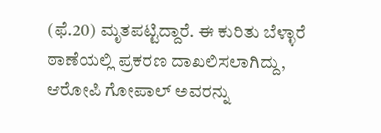(ಫೆ.20) ಮೃತಪಟ್ಟಿದ್ದಾರೆ. ಈ ಕುರಿತು ಬೆಳ್ಳಾರೆ ಠಾಣೆಯಲ್ಲಿ ಪ್ರಕರಣ ದಾಖಲಿಸಲಾಗಿದ್ದು, ಆರೋಪಿ ಗೋಪಾಲ್ ಅವರನ್ನು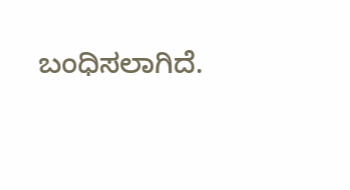ಬಂಧಿಸಲಾಗಿದೆ.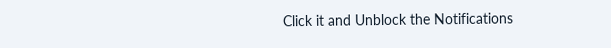Click it and Unblock the Notifications